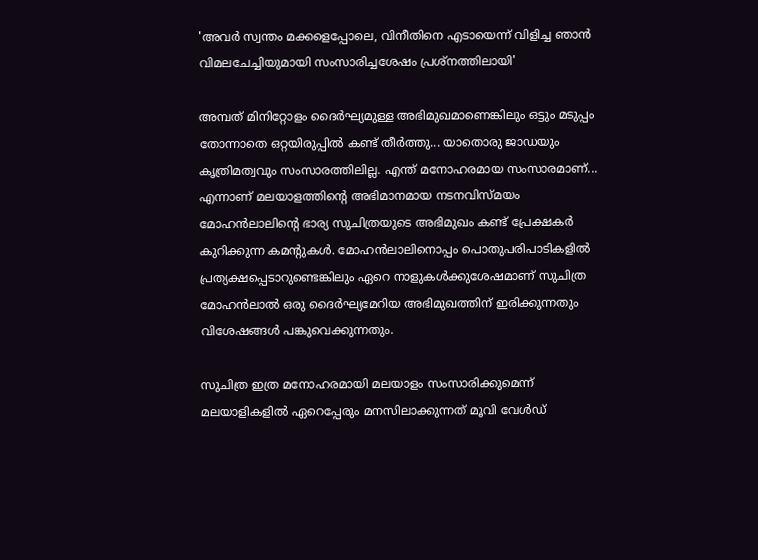'അവർ സ്വന്തം മക്കളെപ്പോലെ, വിനീതിനെ എടായെന്ന് വിളിച്ച ഞാന്‍ വിമലചേച്ചിയുമായി സംസാരിച്ചശേഷം പ്രശ്‌നത്തിലായി'

അമ്പത് മിനിറ്റോളം ദൈർഘ്യമുള്ള അഭിമുഖമാണെങ്കിലും ഒട്ടും മടുപ്പം തോന്നാതെ ഒറ്റയിരുപ്പിൽ കണ്ട് തീർത്തു... യാതൊരു ജാഡയും കൃത്രിമത്വവും സംസാരത്തിലില്ല. എന്ത് മനോഹരമായ സംസാരമാണ്... എന്നാണ് മലയാളത്തിന്റെ അഭിമാനമായ നടനവിസ്മയം മോഹൻലാലിന്റെ ഭാര്യ സുചിത്രയുടെ അഭിമുഖം കണ്ട് പ്രേക്ഷകർ കുറിക്കുന്ന കമന്റുകൾ. മോഹൻലാലിനൊപ്പം പൊതുപരിപാടികളിൽ പ്രത്യക്ഷപ്പെടാറുണ്ടെങ്കിലും ഏറെ നാളുകൾക്കുശേഷമാണ് സുചിത്ര മോഹൻ‌ലാൽ ഒരു ദൈർഘ്യമേറിയ അഭിമുഖത്തിന് ഇരിക്കുന്നതും വിശേഷങ്ങൾ പങ്കുവെക്കുന്നതും.

സുചിത്ര ഇത്ര മനോഹരമായി മലയാളം സംസാരിക്കുമെന്ന് മലയാളികളിൽ ഏറെപ്പേരും മനസിലാക്കുന്നത് മൂവി വേൾഡ്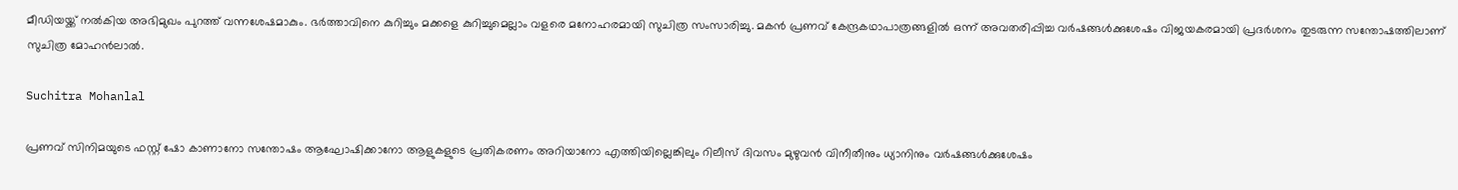മീഡിയയ്ക്ക് നൽകിയ അഭിമുഖം പുറത്ത് വന്നശേഷമാകും. ഭർത്താവിനെ കുറിച്ചും മക്കളെ കുറിച്ചുമെല്ലാം വളരെ മനോഹരമായി സുചിത്ര സംസാരിച്ചു. മകൻ പ്രണവ് കേന്ദ്രകഥാപാത്രങ്ങളിൽ ഒന്ന് അവതരിപ്പിച്ച വർഷങ്ങൾക്കുശേഷം വിജയകരമായി പ്രദർശനം തുടരുന്ന സന്തോഷത്തിലാണ് സുചിത്ര മോഹൻലാൽ.

Suchitra Mohanlal

പ്രണവ് സിനിമയുടെ ഫസ്റ്റ് ഷോ കാണാനോ സന്തോഷം ആഘോഷിക്കാനോ ആളുകളുടെ പ്രതികരണം അറിയാനോ എത്തിയില്ലെങ്കിലും റിലീസ് ദിവസം മുഴുവൻ വിനീതീനും ധ്യാനിനും വർഷങ്ങൾക്കുശേഷം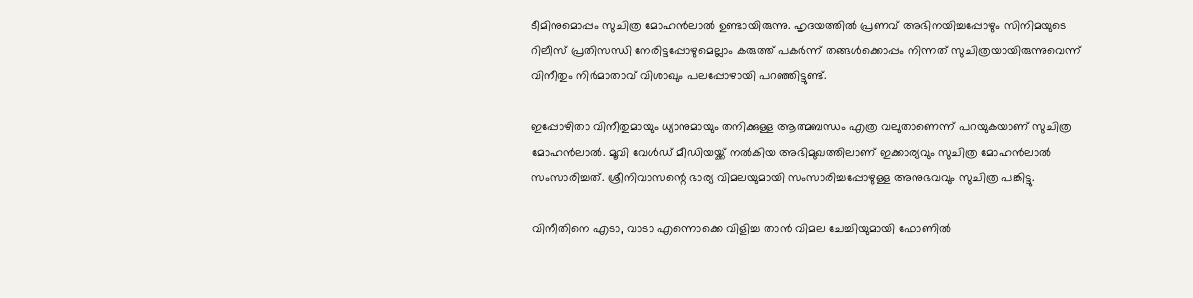ടീമിനുമൊപ്പം സുചിത്ര മോഹൻലാൽ ഉണ്ടായിരുന്നു. ഹൃദയത്തിൽ പ്രണവ് അഭിനയിച്ചപ്പോഴും സിനിമയുടെ റിലീസ് പ്രതിസന്ധി നേരിട്ടപ്പോഴുമെല്ലാം കരുത്ത് പകർന്ന് തങ്ങൾക്കൊപ്പം നിന്നത് സുചിത്രയായിരുന്നുവെന്ന് വിനീതും നിർമാതാവ് വിശാഖും പലപ്പോഴായി പറഞ്ഞിട്ടുണ്ട്.

ഇപ്പോഴിതാ വിനീതുമായും ധ്യാനുമായും തനിക്കുള്ള ആത്മബന്ധം എത്ര വലുതാണെന്ന് പറയുകയാണ് സുചിത്ര മോഹൻലാൽ. മൂവി വേൾഡ് മീഡിയയ്ക്ക് നൽ‌കിയ അഭിമുഖത്തിലാണ് ഇക്കാര്യവും സുചിത്ര മോഹൻലാൽ‌ സംസാരിച്ചത്. ശ്രീനിവാസന്റെ ഭാര്യ വിമലയുമായി സംസാരിച്ചപ്പോഴുള്ള അനുഭവവും സുചിത്ര പങ്കിട്ടു.

വിനീതിനെ എടാ, വാടാ എന്നൊക്കെ വിളിച്ച താന്‍ വിമല ചേച്ചിയുമായി ഫോണില്‍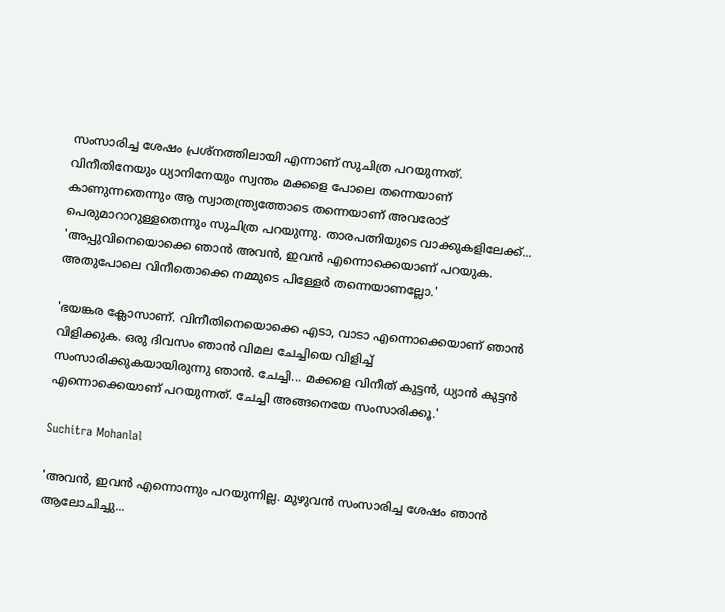സംസാരിച്ച ശേഷം പ്രശ്‌നത്തിലായി എന്നാണ് സുചിത്ര പറയുന്നത്. വിനീതിനേയും ധ്യാനിനേയും സ്വന്തം മക്കളെ പോലെ തന്നെയാണ് കാണുന്നതെന്നും ആ സ്വാതന്ത്ര്യത്തോടെ തന്നെയാണ് അവരോട് പെരുമാറാറുള്ളതെന്നും സുചിത്ര പറയുന്നു. താരപത്നിയുടെ വാക്കുകളിലേക്ക്... 'അപ്പുവിനെയൊക്കെ ഞാന്‍ അവന്‍, ഇവന്‍ എന്നൊക്കെയാണ് പറയുക. അതുപോലെ വിനീതൊക്കെ നമ്മുടെ പിള്ളേര്‍ തന്നെയാണല്ലോ.'

'ഭയങ്കര ക്ലോസാണ്. വിനീതിനെയൊക്കെ എടാ, വാടാ എന്നൊക്കെയാണ് ഞാന്‍ വിളിക്കുക. ഒരു ദിവസം ഞാന്‍ വിമല ചേച്ചിയെ വിളിച്ച് സംസാരിക്കുകയായിരുന്നു ഞാൻ‌. ചേച്ചി... മക്കളെ വിനീത് കുട്ടന്‍, ധ്യാന്‍ കുട്ടന്‍ എന്നൊക്കെയാണ് പറയുന്നത്. ചേച്ചി അങ്ങനെയേ സംസാരിക്കൂ.'

Suchitra Mohanlal

'അവന്‍, ഇവന്‍ എന്നൊന്നും പറയുന്നില്ല. മുഴുവന്‍ സംസാരിച്ച ശേഷം ഞാന്‍ ആലോചിച്ചു...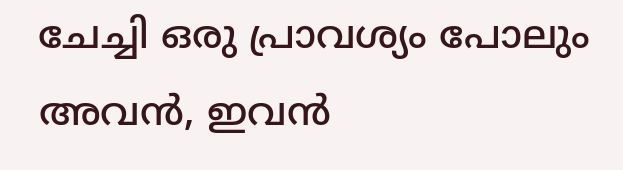ചേച്ചി ഒരു പ്രാവശ്യം പോലും അവന്‍, ഇവന്‍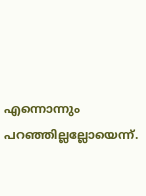എന്നൊന്നും പറഞ്ഞില്ലല്ലോയെന്ന്.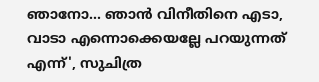ഞാനോ... ഞാന്‍ വിനീതിനെ എടാ, വാടാ എന്നൊക്കെയല്ലേ പറയുന്നത് എന്ന്', സുചിത്ര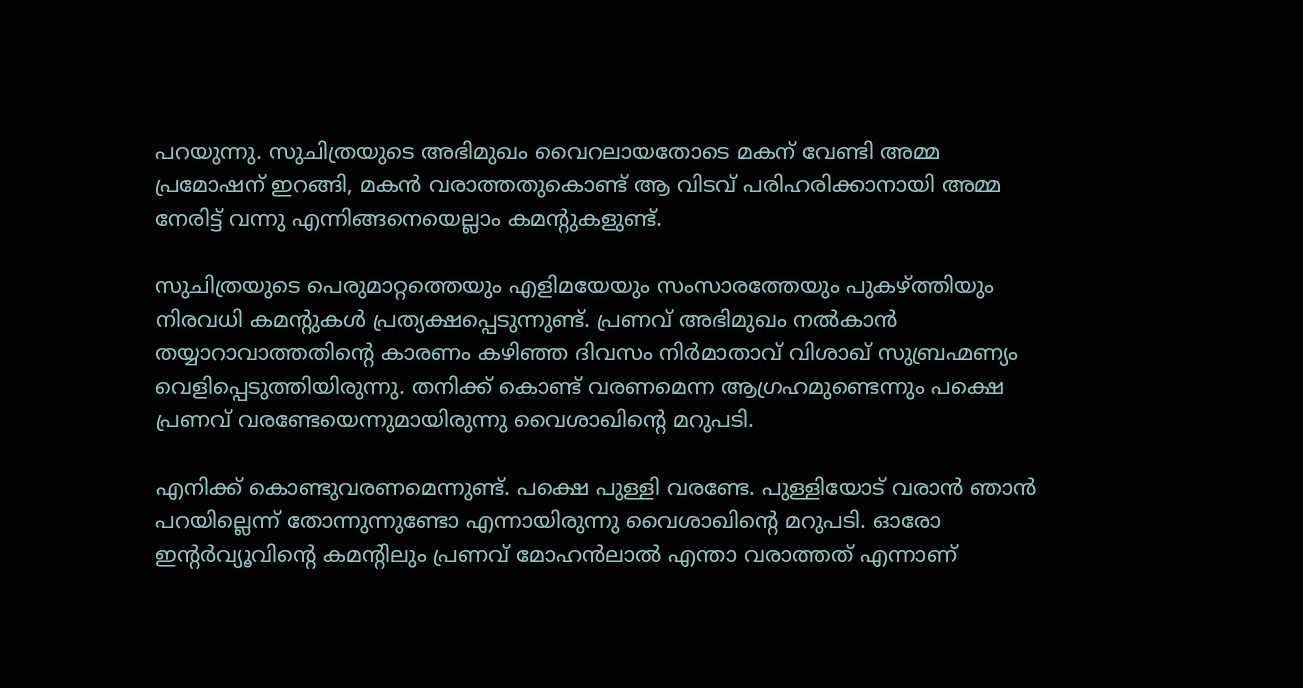പറയുന്നു. സുചിത്രയുടെ അഭിമുഖം വൈറലായതോടെ മകന് വേണ്ടി അമ്മ പ്രമോഷന് ഇറങ്ങി, മകൻ വരാത്തതുകൊണ്ട് ആ വിടവ് പരിഹരിക്കാനായി അമ്മ നേരിട്ട് വന്നു എന്നിങ്ങനെയെല്ലാം കമന്റുകളുണ്ട്.

സുചിത്രയുടെ പെരുമാറ്റത്തെയും എളിമയേയും സംസാരത്തേയും പുകഴ്ത്തിയും നിരവധി കമന്റുകൾ പ്രത്യക്ഷപ്പെടുന്നുണ്ട്. പ്രണവ് അഭിമുഖം നൽകാൻ തയ്യാറാവാത്തതിന്റെ കാരണം കഴിഞ്ഞ ദിവസം നിർമാതാവ് വിശാഖ് സുബ്രഹ്മണ്യം വെളിപ്പെടുത്തിയിരുന്നു. തനിക്ക് കൊണ്ട് വരണമെന്ന ആഗ്രഹമുണ്ടെന്നും പക്ഷെ പ്രണവ് വരണ്ടേയെന്നുമായിരുന്നു വൈശാഖിന്റെ മറുപടി.

എനിക്ക് കൊണ്ടുവരണമെന്നുണ്ട്. പക്ഷെ പുള്ളി വരണ്ടേ. പുള്ളിയോട് വരാൻ ഞാൻ പറയില്ലെന്ന് തോന്നുന്നുണ്ടോ എന്നായിരുന്നു വൈശാഖിന്റെ മറുപടി. ഓരോ ഇന്റർവ്യൂവിന്റെ കമന്റിലും പ്രണവ് മോഹൻലാൽ എന്താ വരാത്തത് എന്നാണ്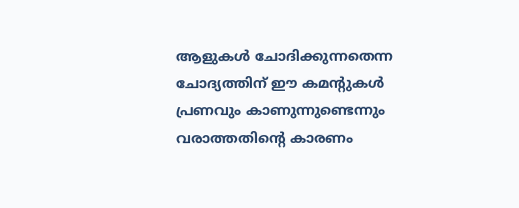ആളുകൾ ചോദിക്കുന്നതെന്ന ചോദ്യത്തിന് ഈ കമന്റുകൾ പ്രണവും കാണുന്നുണ്ടെന്നും വരാത്തതിന്റെ കാരണം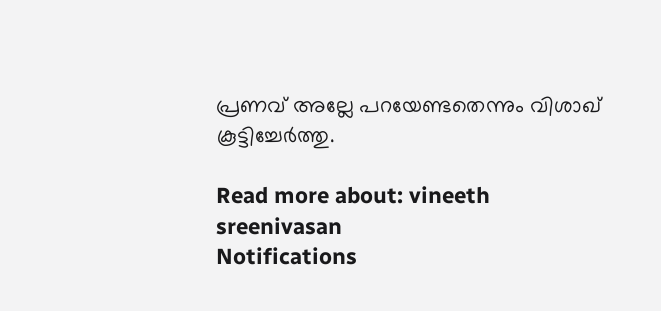പ്രണവ് അല്ലേ പറയേണ്ടതെന്നും വിശാഖ് കൂട്ടിച്ചേർത്തു.

Read more about: vineeth sreenivasan
Notifications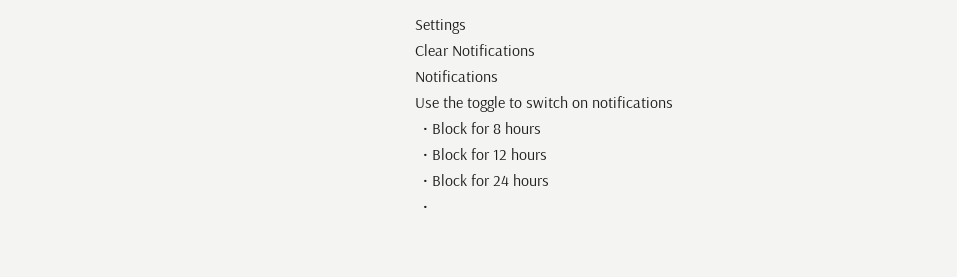Settings
Clear Notifications
Notifications
Use the toggle to switch on notifications
  • Block for 8 hours
  • Block for 12 hours
  • Block for 24 hours
  •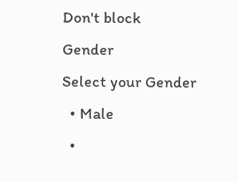Don't block
Gender
Select your Gender
  • Male
  •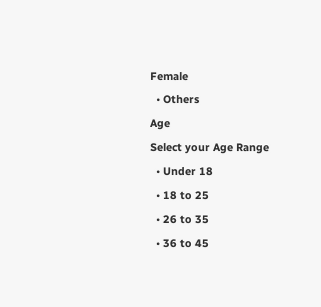Female
  • Others
Age
Select your Age Range
  • Under 18
  • 18 to 25
  • 26 to 35
  • 36 to 45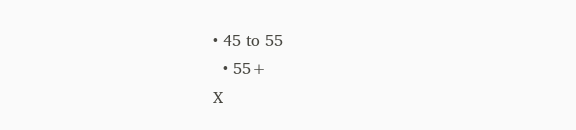• 45 to 55
  • 55+
X